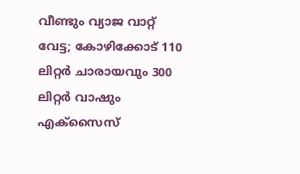വീണ്ടും വ്യാജ വാറ്റ് വേട്ട; കോഴിക്കോട് 110 ലിറ്റർ ചാരായവും 300 ലിറ്റർ വാഷും എക്സൈസ്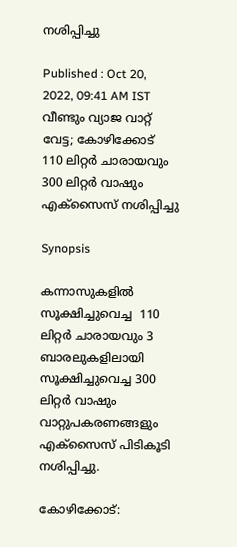നശിപ്പിച്ചു

Published : Oct 20, 2022, 09:41 AM IST
വീണ്ടും വ്യാജ വാറ്റ് വേട്ട; കോഴിക്കോട്  110 ലിറ്റർ ചാരായവും 300 ലിറ്റർ വാഷും എക്സൈസ് നശിപ്പിച്ചു

Synopsis

കന്നാസുകളിൽ സൂക്ഷിച്ചുവെച്ച  110 ലിറ്റർ ചാരായവും 3 ബാരലുകളിലായി സൂക്ഷിച്ചുവെച്ച 300 ലിറ്റർ വാഷും വാറ്റുപകരണങ്ങളും എക്സൈസ് പിടികൂടി നശിപ്പിച്ചു.

കോഴിക്കോട്: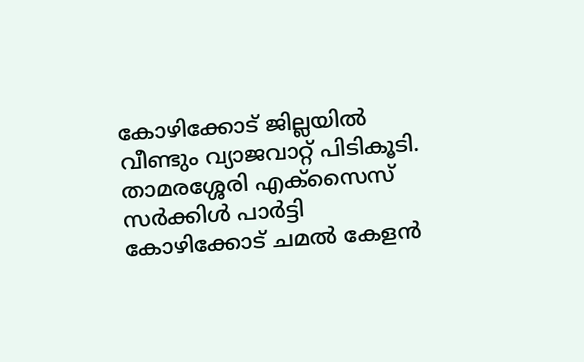കോഴിക്കോട് ജില്ലയില്‍ വീണ്ടും വ്യാജവാറ്റ് പിടികൂടി. താമരശ്ശേരി എക്സൈസ് സർക്കിൾ പാർട്ടി കോഴിക്കോട് ചമൽ കേളൻ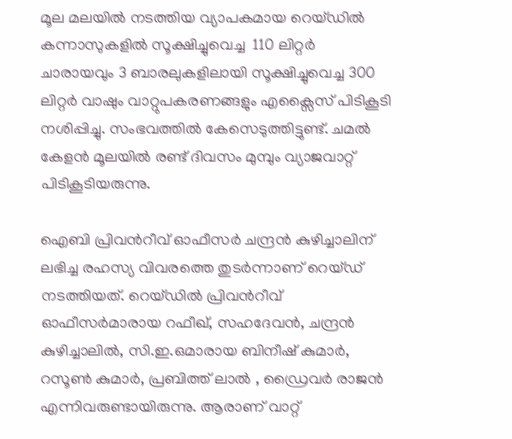മൂല മലയിൽ നടത്തിയ വ്യാപകമായ റെയ്ഡിൽ കന്നാസുകളിൽ സൂക്ഷിച്ചുവെച്ച  110 ലിറ്റർ ചാരായവും 3 ബാരലുകളിലായി സൂക്ഷിച്ചുവെച്ച 300 ലിറ്റർ വാഷും വാറ്റുപകരണങ്ങളും എക്സൈസ് പിടികൂടി നശിപ്പിച്ചു. സംഭവത്തില്‍ കേസെടുത്തിട്ടുണ്ട്. ചമൽ കേളൻ മൂലയില്‍ രണ്ട് ദിവസം മുമ്പും വ്യാജവാറ്റ് പിടികൂടിയരുന്നു.

ഐബി പ്രിവന്‍റീവ് ഓഫീസർ ചന്ദ്രൻ കുഴിച്ചാലിന് ലഭിച്ച രഹസ്യ വിവരത്തെ തുടർന്നാണ് റെയ്ഡ് നടത്തിയത്. റെയ്ഡിൽ പ്രിവന്‍റീവ് ഓഫീസർമാരായ റഫീഖ്, സഹദേവൻ, ചന്ദ്രൻ കുഴിച്ചാലിൽ, സി.ഇ.ഒമാരായ ബിനീഷ് കുമാർ, റസൂൺ കുമാർ, പ്രബിത്ത് ലാൽ , ഡ്രൈവർ രാജൻ എന്നിവരുണ്ടായിരുന്നു. ആരാണ് വാറ്റ്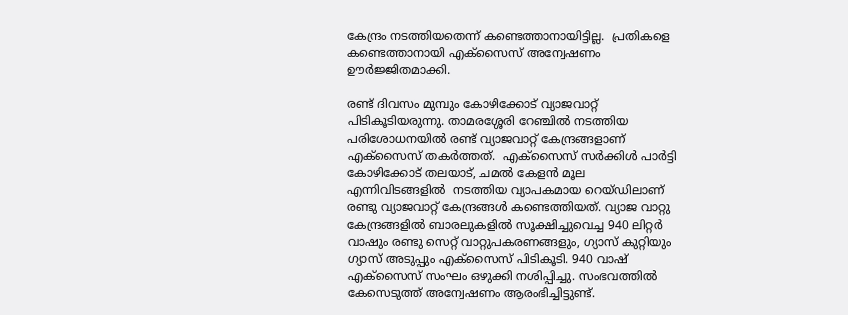കേന്ദ്രം നടത്തിയതെന്ന് കണ്ടെത്താനായിട്ടില്ല.  പ്രതികളെ കണ്ടെത്താനായി എക്സൈസ് അന്വേഷണം ഊർജ്ജിതമാക്കി.

രണ്ട് ദിവസം മുമ്പും കോഴിക്കോട് വ്യാജവാറ്റ് പിടികൂടിയരുന്നു. താമരശ്ശേരി റേഞ്ചില്‍ നടത്തിയ പരിശോധനയില്‍ രണ്ട് വ്യാജവാറ്റ് കേന്ദ്രങ്ങളാണ് എക്സൈസ് തകര്‍ത്തത്.  എക്സൈസ് സർക്കിൾ പാർട്ടി  കോഴിക്കോട് തലയാട്, ചമൽ കേളൻ മൂല എന്നിവിടങ്ങളിൽ  നടത്തിയ വ്യാപകമായ റെയ്ഡിലാണ് രണ്ടു വ്യാജവാറ്റ് കേന്ദ്രങ്ങൾ കണ്ടെത്തിയത്. വ്യാജ വാറ്റു കേന്ദ്രങ്ങളില്‍ ബാരലുകളിൽ സൂക്ഷിച്ചുവെച്ച 940 ലിറ്റർ വാഷും രണ്ടു സെറ്റ് വാറ്റുപകരണങ്ങളും, ഗ്യാസ് കുറ്റിയും ഗ്യാസ് അടുപ്പും എക്സൈസ് പിടികൂടി. 940 വാഷ് എക്സൈസ് സംഘം ഒഴുക്കി നശിപ്പിച്ചു. സംഭവത്തില്‍   കേസെടുത്ത് അന്വേഷണം ആരംഭിച്ചിട്ടുണ്ട്.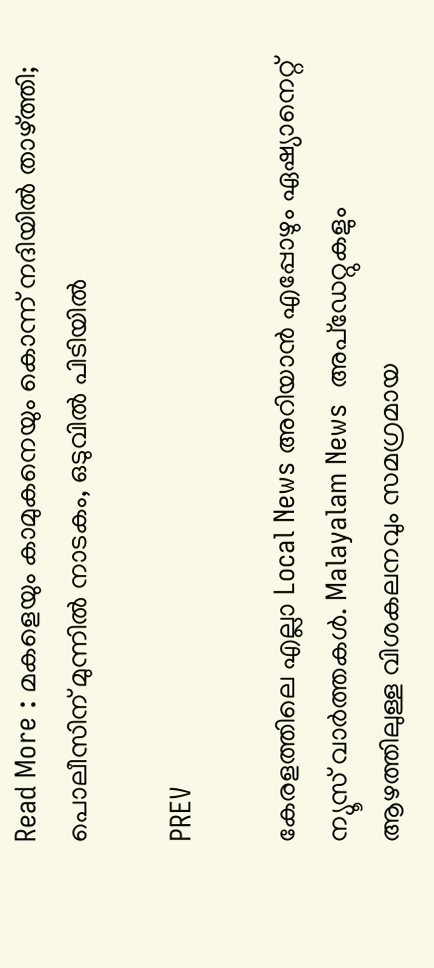Read More : മകളെയും കാമുകനെയും കൊന്ന് നദിയിൽ താഴ്ത്തി; പൊലീസിന് മുന്നിൽ നാടകം, ഒടുവിൽ പിടിയിൽ

PREV

കേരളത്തിലെ എല്ലാ Local News അറിയാൻ എപ്പോഴും ഏഷ്യാനെറ്റ് ന്യൂസ് വാർത്തകൾ. Malayalam News  അപ്‌ഡേറ്റുകളും ആഴത്തിലുള്ള വിശകലനവും സമഗ്രമായ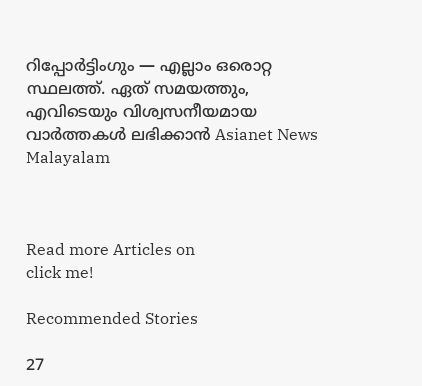റിപ്പോർട്ടിംഗും — എല്ലാം ഒരൊറ്റ സ്ഥലത്ത്. ഏത് സമയത്തും, എവിടെയും വിശ്വസനീയമായ വാർത്തകൾ ലഭിക്കാൻ Asianet News Malayalam



Read more Articles on
click me!

Recommended Stories

27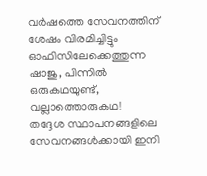വർഷത്തെ സേവനത്തിന് ശേഷം വിരമിച്ചിട്ടും ഓഫിസിലേക്കെത്തുന്ന ഷാജു, പിന്നിൽ ഒരുകഥയുണ്ട്, വല്ലാത്തൊരുകഥ!
തദ്ദേശ സ്ഥാപനങ്ങളിലെ സേവനങ്ങൾക്കായി ഇനി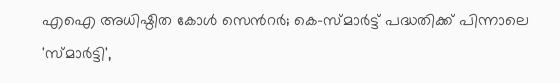എഐ അധിഷ്ഠിത കോൾ സെന്‍റർ; കെ-സ്മാർട്ട് പദ്ധതിക്ക് പിന്നാലെ 'സ്മാർട്ടി',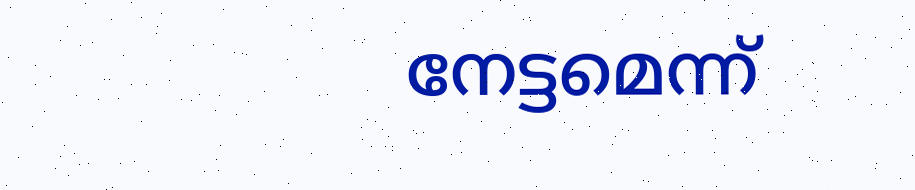നേട്ടമെന്ന്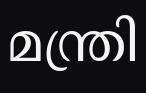മന്ത്രി